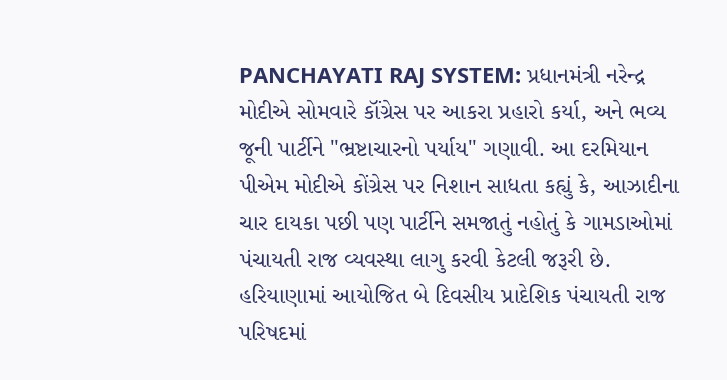PANCHAYATI RAJ SYSTEM: પ્રધાનમંત્રી નરેન્દ્ર મોદીએ સોમવારે કૉંગ્રેસ પર આકરા પ્રહારો કર્યા, અને ભવ્ય જૂની પાર્ટીને "ભ્રષ્ટાચારનો પર્યાય" ગણાવી. આ દરમિયાન પીએમ મોદીએ કોંગ્રેસ પર નિશાન સાધતા કહ્યું કે, આઝાદીના ચાર દાયકા પછી પણ પાર્ટીને સમજાતું નહોતું કે ગામડાઓમાં પંચાયતી રાજ વ્યવસ્થા લાગુ કરવી કેટલી જરૂરી છે. હરિયાણામાં આયોજિત બે દિવસીય પ્રાદેશિક પંચાયતી રાજ પરિષદમાં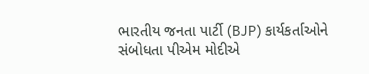ભારતીય જનતા પાર્ટી (BJP) કાર્યકર્તાઓને સંબોધતા પીએમ મોદીએ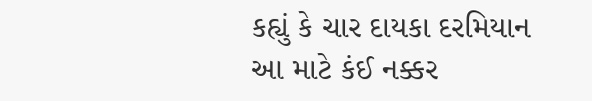કહ્યું કે ચાર દાયકા દરમિયાન આ માટે કંઈ નક્કર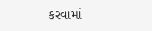કરવામાં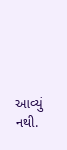આવ્યું નથી.